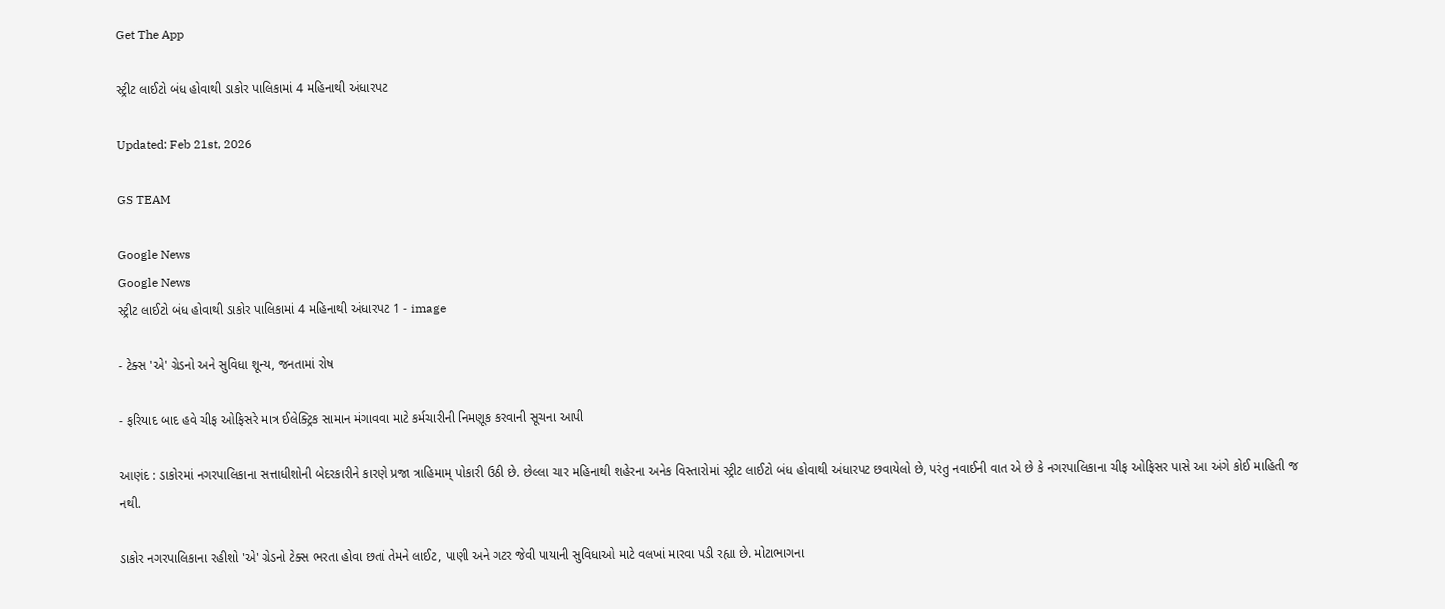Get The App

સ્ટ્રીટ લાઈટો બંધ હોવાથી ડાકોર પાલિકામાં 4 મહિનાથી અંધારપટ

Updated: Feb 21st, 2026

GS TEAM

Google News
Google News
સ્ટ્રીટ લાઈટો બંધ હોવાથી ડાકોર પાલિકામાં 4 મહિનાથી અંધારપટ 1 - image

- ટેક્સ 'એ' ગ્રેડનો અને સુવિધા શૂન્ય, જનતામાં રોષ

- ફરિયાદ બાદ હવે ચીફ ઓફિસરે માત્ર ઈલેક્ટ્રિક સામાન મંગાવવા માટે કર્મચારીની નિમણૂક કરવાની સૂચના આપી

આણંદ : ડાકોરમાં નગરપાલિકાના સત્તાધીશોની બેદરકારીને કારણે પ્રજા ત્રાહિમામ્ પોકારી ઉઠી છે. છેલ્લા ચાર મહિનાથી શહેરના અનેક વિસ્તારોમાં સ્ટ્રીટ લાઈટો બંધ હોવાથી અંધારપટ છવાયેલો છે, પરંતુ નવાઈની વાત એ છે કે નગરપાલિકાના ચીફ ઓફિસર પાસે આ અંગે કોઈ માહિતી જ નથી.

ડાકોર નગરપાલિકાના રહીશો 'એ' ગ્રેડનો ટેક્સ ભરતા હોવા છતાં તેમને લાઈટ, પાણી અને ગટર જેવી પાયાની સુવિધાઓ માટે વલખાં મારવા પડી રહ્યા છે. મોટાભાગના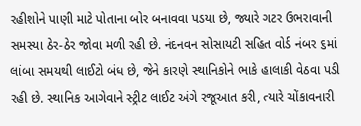રહીશોને પાણી માટે પોતાના બોર બનાવવા પડયા છે, જ્યારે ગટર ઉભરાવાની સમસ્યા ઠેર-ઠેર જોવા મળી રહી છે. નંદનવન સોસાયટી સહિત વોર્ડ નંબર ૬માં લાંબા સમયથી લાઈટો બંધ છે, જેને કારણે સ્થાનિકોને ભાકે હાલાકી વેઠવા પડી રહી છે. સ્થાનિક આગેવાને સ્ટ્રીટ લાઈટ અંગે રજૂઆત કરી, ત્યારે ચોંકાવનારી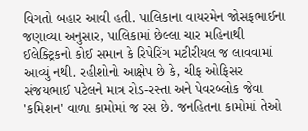વિગતો બહાર આવી હતી. પાલિકાના વાયરમેન જોસફભાઈના જણાવ્યા અનુસાર, પાલિકામાં છેલ્લા ચાર મહિનાથી ઈલેક્ટ્રિકનો કોઈ સમાન કે રિપેરિંગ મટીરીયલ જ લાવવામાં આવ્યું નથી. રહીશોનો આક્ષેપ છે કે, ચીફ ઓફિસર સંજયભાઈ પટેલને માત્ર રોડ-રસ્તા અને પેવરબ્લોક જેવા 'કમિશન' વાળા કામોમાં જ રસ છે. જનહિતના કામોમાં તેઓ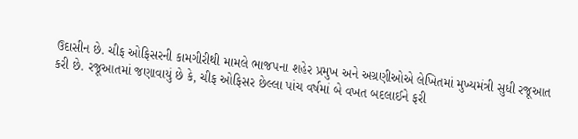ઉદાસીન છે. ચીફ ઓફિસરની કામગીરીથી મામલે ભાજપના શહેર પ્રમુખ અને અગ્રણીઓએ લેખિતમાં મુખ્યમંત્રી સુધી રજૂઆત કરી છે. રજૂઆતમાં જણાવાયું છે કે, ચીફ ઓફિસર છેલ્લા પાંચ વર્ષમાં બે વખત બદલાઈને ફરી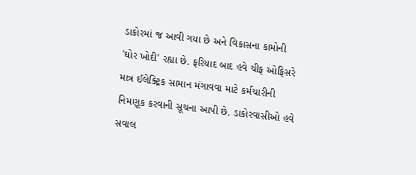ડાકોરમાં જ આવી ગયા છે અને વિકાસના કામોની 'ઘોર ખોદી' રહ્યા છે. ફરિયાદ બાદ હવે ચીફ ઓફિસરે માત્ર ઈલેક્ટ્રિક સામાન મંગાવવા માટે કર્મચારીની નિમણૂક કરવાની સૂચના આપી છે. ડાકોરવાસીઓ હવે સવાલ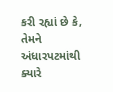કરી રહ્યાં છે કે, તેમને અંધારપટમાંથી ક્યારે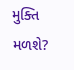મુક્તિ મળશે?